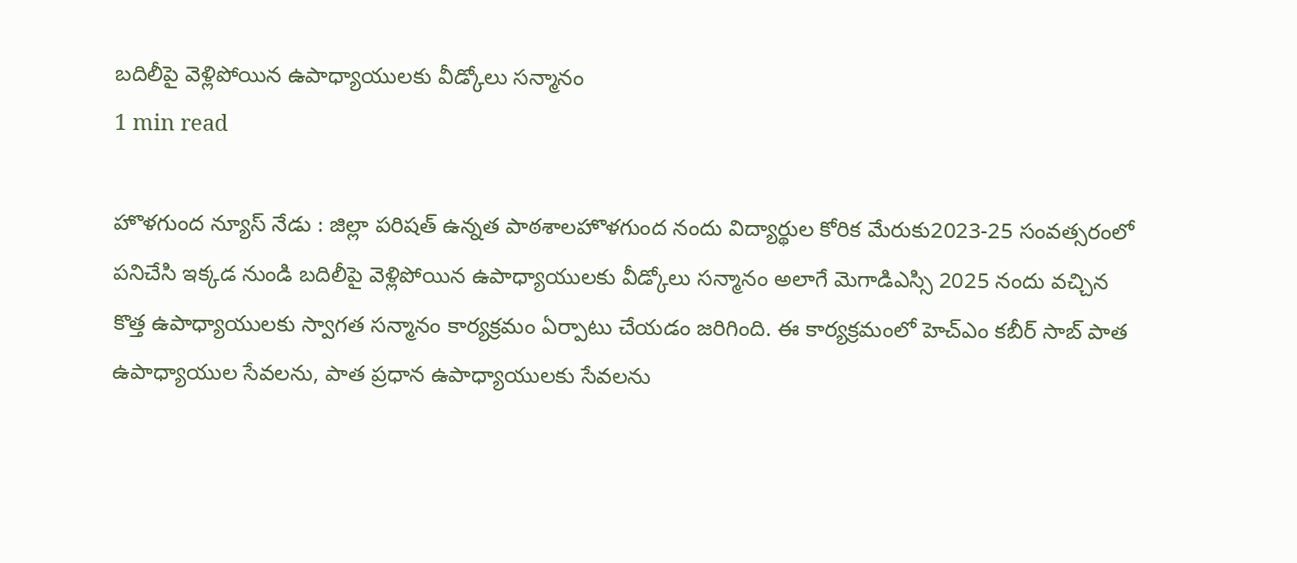బదిలీపై వెళ్లిపోయిన ఉపాధ్యాయులకు వీడ్కోలు సన్మానం
1 min read

హొళగుంద న్యూస్ నేడు : జిల్లా పరిషత్ ఉన్నత పాఠశాలహొళగుంద నందు విద్యార్థుల కోరిక మేరుకు2023-25 సంవత్సరంలో పనిచేసి ఇక్కడ నుండి బదిలీపై వెళ్లిపోయిన ఉపాధ్యాయులకు వీడ్కోలు సన్మానం అలాగే మెగాడిఎస్సి 2025 నందు వచ్చిన కొత్త ఉపాధ్యాయులకు స్వాగత సన్మానం కార్యక్రమం ఏర్పాటు చేయడం జరిగింది. ఈ కార్యక్రమంలో హెచ్ఎం కబీర్ సాబ్ పాత ఉపాధ్యాయుల సేవలను, పాత ప్రధాన ఉపాధ్యాయులకు సేవలను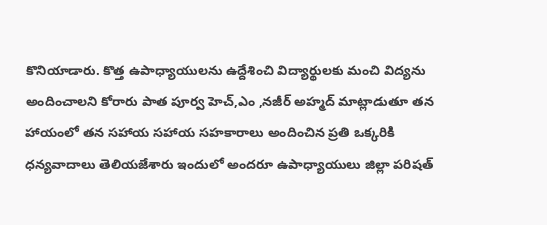కొనియాడారు. కొత్త ఉపాధ్యాయులను ఉద్దేశించి విద్యార్థులకు మంచి విద్యను అందించాలని కోరారు పాత పూర్వ హెచ్,ఎం ,నజీర్ అహ్మద్ మాట్లాడుతూ తన హాయంలో తన సహాయ సహాయ సహకారాలు అందించిన ప్రతి ఒక్కరికి ధన్యవాదాలు తెలియజేశారు ఇందులో అందరూ ఉపాధ్యాయులు జిల్లా పరిషత్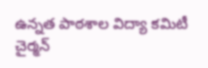ఉన్నత పాఠశాల విద్యా కమిటీ చైర్మన్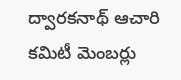ద్వారకనాథ్ ఆచారి కమిటీ మెంబర్లు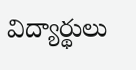విద్యార్థులు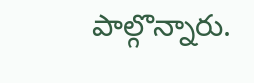పాల్గొన్నారు.